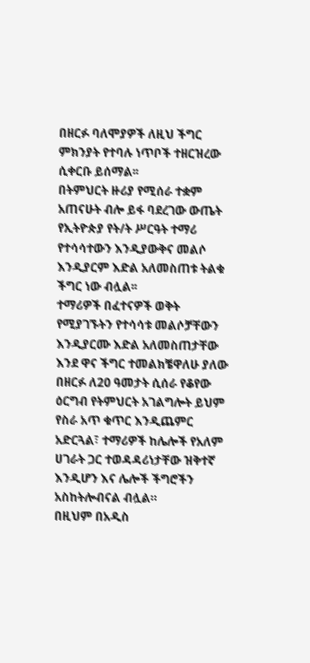በዘርፉ ባለሞያዎች ለዚህ ችግር ምክንያት የተባሉ ነጥቦች ተዘርዝረው ሲቀርቡ ይሰማል፡፡
በትምህርት ዙሪያ የሚሰራ ተቋም አጠናሁት ብሎ ይፋ ባደረገው ውጤት የኢትዮጵያ የት/ት ሥርዓት ተማሪ የተሳሳተውን እንዲያውቅና መልሶ እንዲያርም እድል አለመስጠቱ ትልቁ ችግር ነው ብሏል፡፡
ተማሪዎች በፈተናዎች ወቅት የሚያገኙትን የተሳሳቱ መልሶቻቸውን እንዲያርሙ እድል አለመስጠታቸው እንደ ዋና ችግር ተመልክቼዋለሁ ያለው በዘርፉ ለ20 ዓመታት ሲሰራ የቆየው ዕርግብ የትምህርት አገልግሎት ይህም የስራ አጥ ቁጥር እንዲጨምር አድርጓል፣ ተማሪዎች ከሌሎች የአለም ሀገራት ጋር ተወዳዳሪነታቸው ዝቅተኛ እንዲሆን እና ሌሎች ችግሮችን አስከትሎብናል ብሏል።
በዚህም በአዲስ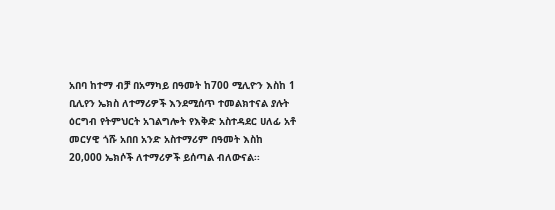አበባ ከተማ ብቻ በአማካይ በዓመት ከ700 ሚሊዮን እስከ 1 ቢሊየን ኤክስ ለተማሪዎች እንደሚሰጥ ተመልክተናል ያሉት ዕርግብ የትምህርት አገልግሎት የእቅድ አስተዳደር ሀለፊ አቶ መርሃዊ ጎሹ አበበ አንድ አስተማሪም በዓመት እስከ 20,000 ኤክሶች ለተማሪዎች ይሰጣል ብለውናል፡፡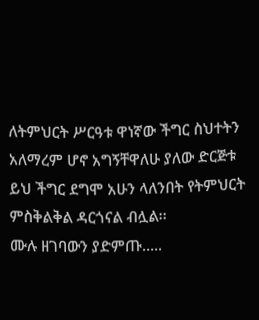ለትምህርት ሥርዓቱ ዋነኛው ችግር ስህተትን አለማረም ሆኖ አግኝቸዋለሁ ያለው ድርጅቱ ይህ ችግር ደግሞ አሁን ላለንበት የትምህርት ምስቅልቅል ዳርጎናል ብሏል፡፡
ሙሉ ዘገባውን ያድምጡ…..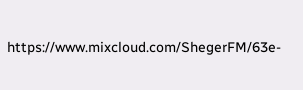https://www.mixcloud.com/ShegerFM/63e-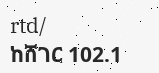rtd/
ከሸገር 102.1